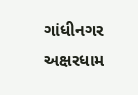ગાંધીનગર અક્ષરધામ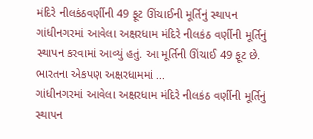મંદિરે નીલકંઠવર્ણીની 49 ફૂટ ઊંચાઈની મૂર્તિનું સ્થાપન
ગાંધીનગરમાં આવેલા અક્ષરધામ મંદિરે નીલકંઠ વર્ણીની મૂર્તિનું સ્થાપન કરવામાં આવ્યું હતું. આ મૂર્તિની ઊંચાઈ 49 ફૂટ છે. ભારતના એકપણ અક્ષરધામમાં ...
ગાંધીનગરમાં આવેલા અક્ષરધામ મંદિરે નીલકંઠ વર્ણીની મૂર્તિનું સ્થાપન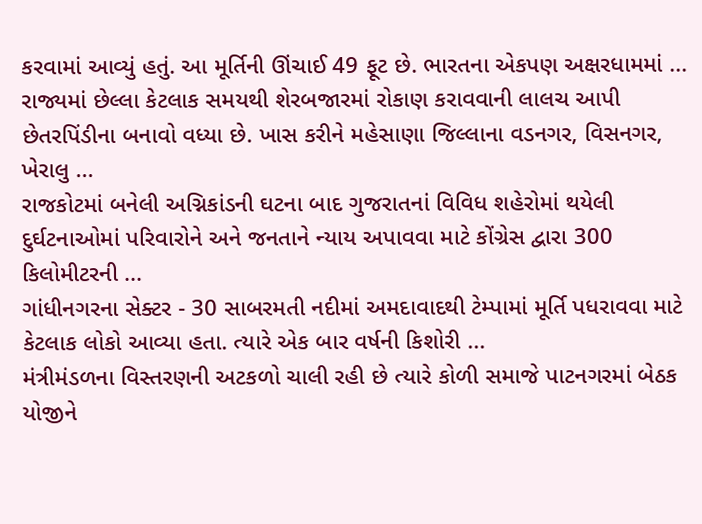કરવામાં આવ્યું હતું. આ મૂર્તિની ઊંચાઈ 49 ફૂટ છે. ભારતના એકપણ અક્ષરધામમાં ...
રાજ્યમાં છેલ્લા કેટલાક સમયથી શેરબજારમાં રોકાણ કરાવવાની લાલચ આપી છેતરપિંડીના બનાવો વધ્યા છે. ખાસ કરીને મહેસાણા જિલ્લાના વડનગર, વિસનગર, ખેરાલુ ...
રાજકોટમાં બનેલી અગ્નિકાંડની ઘટના બાદ ગુજરાતનાં વિવિધ શહેરોમાં થયેલી દુર્ઘટનાઓમાં પરિવારોને અને જનતાને ન્યાય અપાવવા માટે કોંગ્રેસ દ્વારા 300 કિલોમીટરની ...
ગાંધીનગરના સેક્ટર - 30 સાબરમતી નદીમાં અમદાવાદથી ટેમ્પામાં મૂર્તિ પધરાવવા માટે કેટલાક લોકો આવ્યા હતા. ત્યારે એક બાર વર્ષની કિશોરી ...
મંત્રીમંડળના વિસ્તરણની અટકળો ચાલી રહી છે ત્યારે કોળી સમાજે પાટનગરમાં બેઠક યોજીને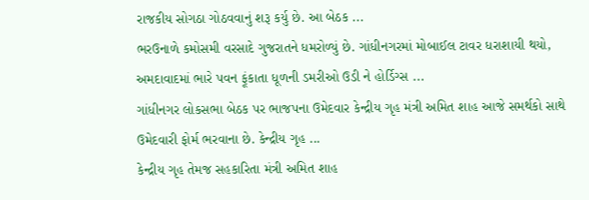રાજકીય સોગઠા ગોઠવવાનું શરૂ કર્યુ છે. આ બેઠક ...
ભરઉનાળે કમોસમી વરસાદે ગુજરાતને ધમરોળ્યું છે. ગાંધીનગરમાં મોબાઈલ ટાવર ધરાશાયી થયો, અમદાવાદમાં ભારે પવન ફૂંકાતા ધૂળની ડમરીઓ ઉડી ને હોર્ડિગ્સ ...
ગાંધીનગર લોકસભા બેઠક પર ભાજપના ઉમેદવાર કેન્દ્રીય ગૃહ મંત્રી અમિત શાહ આજે સમર્થકો સાથે ઉમેદવારી ફોર્મ ભરવાના છે. કેન્દ્રીય ગૃહ ...
કેન્દ્રીય ગૃહ તેમજ સહકારિતા મંત્રી અમિત શાહ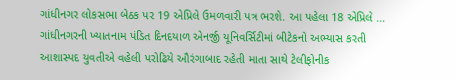ગાંધીનગર લોકસભા બેઠક પર 19 એપ્રિલે ઉમળવારી પત્ર ભરશે. આ પહેલા 18 એપ્રિલે ...
ગાંધીનગરની ખ્યાતનામ પંડિત દિનદયાળ એનર્જી યૂનિવર્સિટીમાં બીટેકનો અભ્યાસ કરતી આશાસ્પદ યુવતીએ વહેલી પરોઢિયે ઔરંગાબાદ રહેતી માતા સાથે ટેલીફોનીક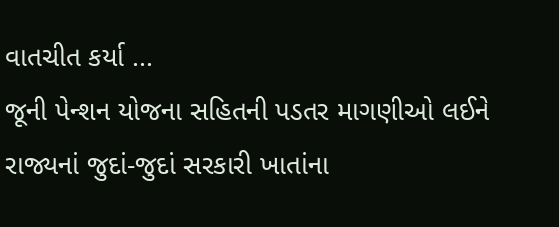વાતચીત કર્યા ...
જૂની પેન્શન યોજના સહિતની પડતર માગણીઓ લઈને રાજ્યનાં જુદાં-જુદાં સરકારી ખાતાંના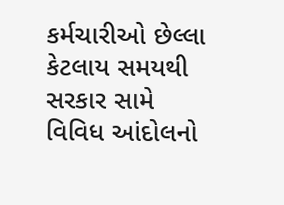કર્મચારીઓ છેલ્લા કેટલાય સમયથી સરકાર સામે વિવિધ આંદોલનો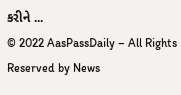કરીને ...
© 2022 AasPassDaily – All Rights Reserved by News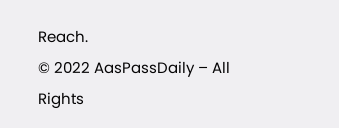Reach.
© 2022 AasPassDaily – All Rights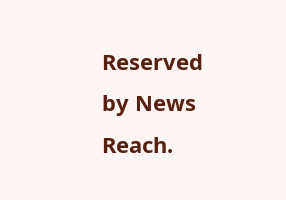Reserved by News Reach.